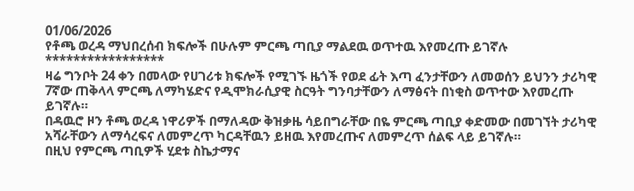01/06/2026
የቶጫ ወረዳ ማህበረሰብ ክፍሎች በሁሉም ምርጫ ጣቢያ ማልደዉ ወጥተዉ እየመረጡ ይገኛሉ
*****************
ዛሬ ግንቦት 24 ቀን በመላው የሀገሪቱ ክፍሎች የሚገኙ ዜጎች የወደ ፊት እጣ ፈንታቸውን ለመወሰን ይህንን ታሪካዊ 7ኛው ጠቅላላ ምርጫ ለማካሄድና የዲሞክራሲያዊ ስርዓት ግንባታቸውን ለማፅናት በነቂስ ወጥተው እየመረጡ ይገኛሉ።
በዳዉሮ ዞን ቶጫ ወረዳ ነዋሪዎች በማለዳው ቅዝቃዜ ሳይበግራቸው በዬ ምርጫ ጣቢያ ቀድመው በመገኘት ታሪካዊ አሻራቸውን ለማሳረፍና ለመምረጥ ካርዳቸዉን ይዘዉ እየመረጡና ለመምረጥ ሰልፍ ላይ ይገኛሉ።
በዚህ የምርጫ ጣቢዎች ሂደቱ ስኬታማና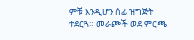ምቹ እንዲሆን ሰፊ ዝግጅት ተደርጓ። መራጮች ወደ ምርጫ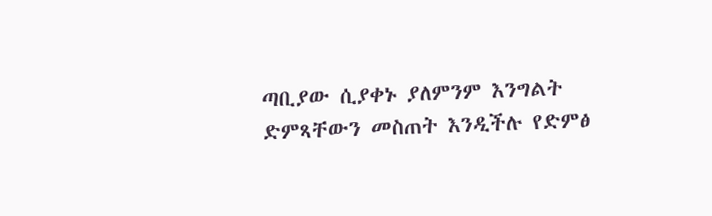ጣቢያው ሲያቀኑ ያለምንም እንግልት ድምጻቸውን መስጠት እንዲችሉ የድምፅ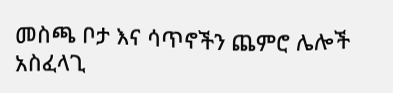መስጫ ቦታ እና ሳጥኖችን ጨምሮ ሌሎች አስፈላጊ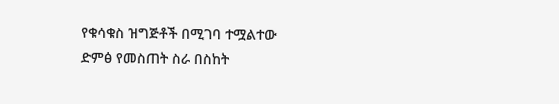የቁሳቁስ ዝግጅቶች በሚገባ ተሟልተው ድምፅ የመስጠት ስራ በስከት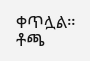ቀጥሏል።
ቶጫ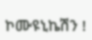ኮሙዩኒኬሽን !